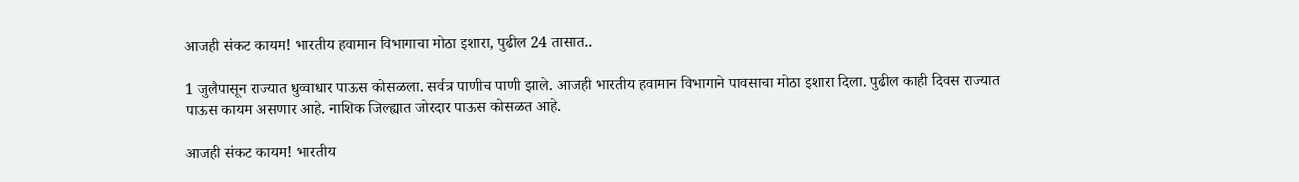आजही संकट कायम! भारतीय हवामान विभागाचा मोठा इशारा, पुढील 24 तासात..

1 जुलैपासून राज्यात धुव्वाधार पाऊस कोसळला. सर्वत्र पाणीच पाणी झाले. आजही भारतीय हवामान विभागाने पावसाचा मोठा इशारा दिला. पुढील काही दिवस राज्यात पाऊस कायम असणार आहे. नाशिक जिल्ह्यात जोरदार पाऊस कोसळत आहे.

आजही संकट कायम! भारतीय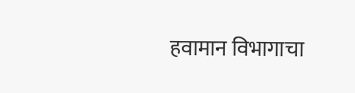हवामान विभागाचा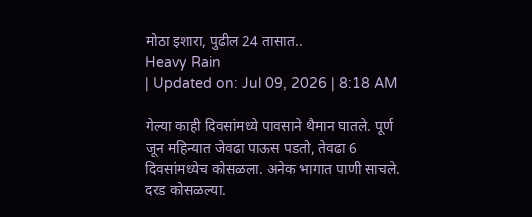मोठा इशारा, पुढील 24 तासात..
Heavy Rain
| Updated on: Jul 09, 2026 | 8:18 AM

गेल्या काही दिवसांमध्ये पावसाने थैमान घातले. पूर्ण जून महिन्यात जेवढा पाऊस पडतो, तेवढा 6 दिवसांमध्येच कोसळला. अनेक भागात पाणी साचले. दरड कोसळल्या.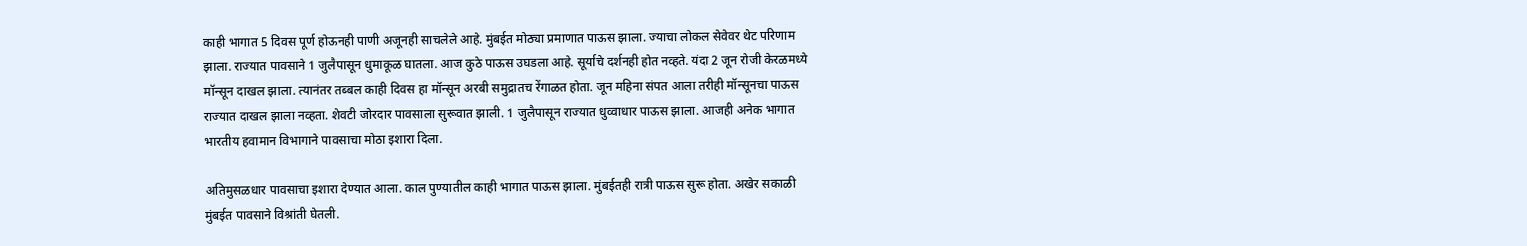काही भागात 5 दिवस पूर्ण होऊनही पाणी अजूनही साचलेले आहे. मुंबईत मोठ्या प्रमाणात पाऊस झाला. ज्याचा लोकल सेवेवर थेट परिणाम झाला. राज्यात पावसाने 1 जुलैपासून धुमाकूळ घातला. आज कुठे पाऊस उघडला आहे. सूर्याचे दर्शनही होत नव्हते. यंदा 2 जून रोजी केरळमध्ये मॉन्सून दाखल झाला. त्यानंतर तब्बल काही दिवस हा मॉन्सून अरबी समुद्रातच रेंगाळत होता. जून महिना संपत आला तरीही मॉन्सूनचा पाऊस राज्यात दाखल झाला नव्हता. शेवटी जोरदार पावसाला सुरूवात झाली. 1 जुलैपासून राज्यात धुव्वाधार पाऊस झाला. आजही अनेक भागात भारतीय हवामान विभागाने पावसाचा मोठा इशारा दिला.

अतिमुसळधार पावसाचा इशारा देण्यात आला. काल पुण्यातील काही भागात पाऊस झाला. मुंबईतही रात्री पाऊस सुरू होता. अखेर सकाळी मुंबईत पावसाने विश्रांती घेतली.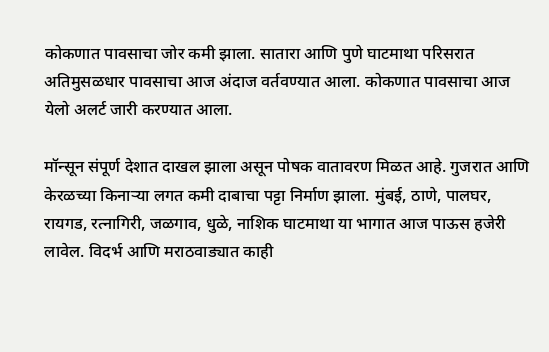कोकणात पावसाचा जोर कमी झाला. सातारा आणि पुणे घाटमाथा परिसरात अतिमुसळधार पावसाचा आज अंदाज वर्तवण्यात आला. कोकणात पावसाचा आज येलो अलर्ट जारी करण्यात आला.

मॉन्सून संपूर्ण देशात दाखल झाला असून पोषक वातावरण मिळत आहे. गुजरात आणि केरळच्या किनाऱ्या लगत कमी दाबाचा पट्टा निर्माण झाला. मुंबई, ठाणे, पालघर, रायगड, रत्नागिरी, जळगाव, धुळे, नाशिक घाटमाथा या भागात आज पाऊस हजेरी लावेल. विदर्भ आणि मराठवाड्यात काही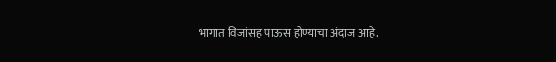भागात विजांसह पाऊस होण्याचा अंदाज आहे.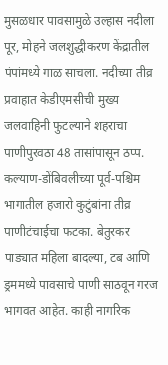मुसळधार पावसामुळे उल्हास नदीला पूर, मोहने जलशुद्धीकरण केंद्रातील पंपांमध्ये गाळ साचला. नदीच्या तीव्र प्रवाहात केडीएमसीची मुख्य जलवाहिनी फुटल्याने शहराचा पाणीपुरवठा 48 तासांपासून ठप्प. कल्याण-डोंबिवलीच्या पूर्व-पश्चिम भागातील हजारो कुटुंबांना तीव्र पाणीटंचाईचा फटका. बेतुरकर पाड्यात महिला बादल्या, टब आणि ड्रममध्ये पावसाचे पाणी साठवून गरज भागवत आहेत. काही नागरिक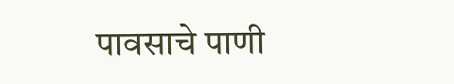पावसाचे पाणी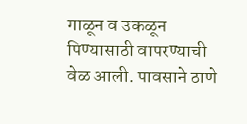गाळून व उकळून पिण्यासाठी वापरण्याची वेळ आली. पावसाने ठाणे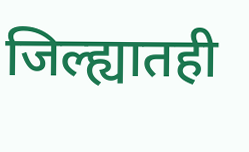जिल्ह्यातही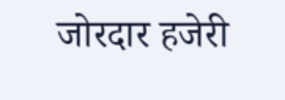जोरदार हजेरी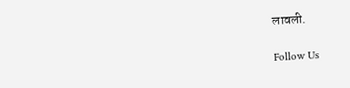लावली.

Follow Us